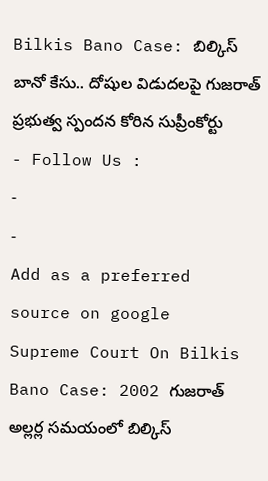Bilkis Bano Case: బిల్కిస్ బానో కేసు.. దోషుల విడుదలపై గుజరాత్ ప్రభుత్వ స్పందన కోరిన సుప్రీంకోర్టు
- Follow Us :
-
-
Add as a preferred
source on google
Supreme Court On Bilkis Bano Case: 2002 గుజరాత్ అల్లర్ల సమయంలో బిల్కిస్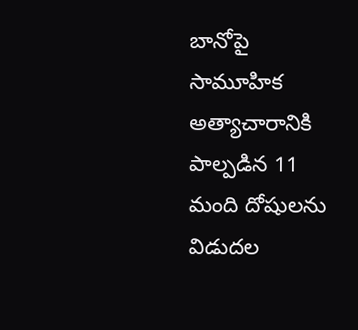బానోపై సామూహిక అత్యాచారానికి పాల్పడిన 11 మంది దోషులను విడుదల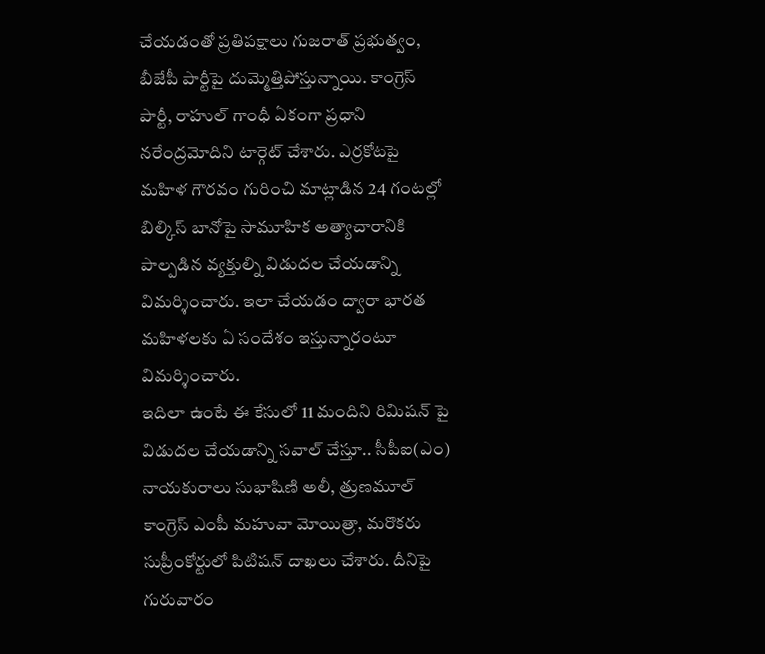చేయడంతో ప్రతిపక్షాలు గుజరాత్ ప్రభుత్వం, బీజేపీ పార్టీపై దుమ్మెత్తిపోస్తున్నాయి. కాంగ్రెస్ పార్టీ, రాహుల్ గాంధీ ఏకంగా ప్రధాని నరేంద్రమోదిని టార్గెట్ చేశారు. ఎర్రకోటపై మహిళ గౌరవం గురించి మాట్లాడిన 24 గంటల్లో బిల్కిస్ బానోపై సామూహిక అత్యాచారానికి పాల్పడిన వ్యక్తుల్ని విడుదల చేయడాన్ని విమర్శించారు. ఇలా చేయడం ద్వారా భారత మహిళలకు ఏ సందేశం ఇస్తున్నారంటూ విమర్శించారు.
ఇదిలా ఉంటే ఈ కేసులో 11 మందిని రిమిషన్ పై విడుదల చేయడాన్ని సవాల్ చేస్తూ.. సీపీఐ(ఎం) నాయకురాలు సుభాషిణి అలీ, త్రుణమూల్ కాంగ్రెస్ ఎంపీ మహువా మోయిత్రా, మరొకరు సుప్రీంకోర్టులో పిటిషన్ దాఖలు చేశారు. దీనిపై గురువారం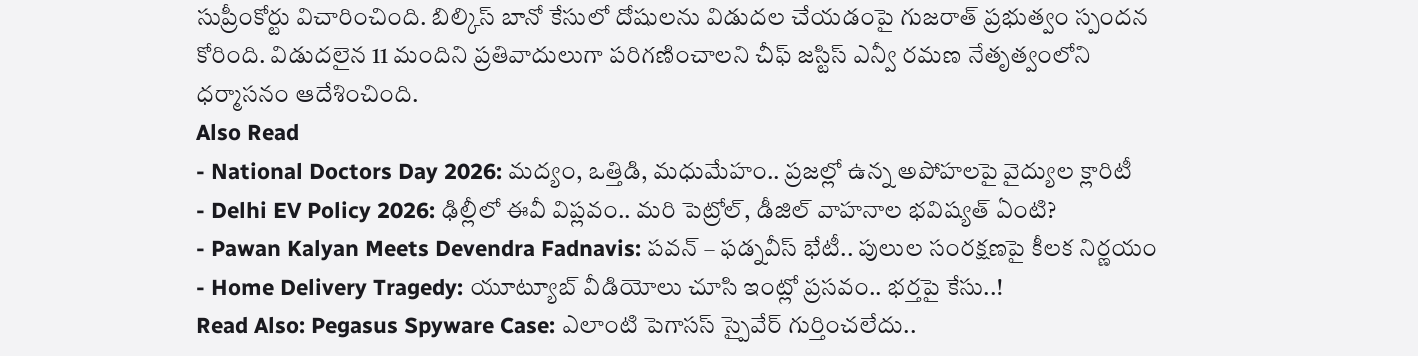సుప్రీంకోర్టు విచారించింది. బిల్కిస్ బానో కేసులో దోషులను విడుదల చేయడంపై గుజరాత్ ప్రభుత్వం స్పందన కోరింది. విడుదలైన 11 మందిని ప్రతివాదులుగా పరిగణించాలని చీఫ్ జస్టిస్ ఎన్వీ రమణ నేతృత్వంలోని ధర్మాసనం ఆదేశించింది.
Also Read
- National Doctors Day 2026: మద్యం, ఒత్తిడి, మధుమేహం.. ప్రజల్లో ఉన్న అపోహలపై వైద్యుల క్లారిటీ
- Delhi EV Policy 2026: ఢిల్లీలో ఈవీ విప్లవం.. మరి పెట్రోల్, డీజిల్ వాహనాల భవిష్యత్ ఏంటి?
- Pawan Kalyan Meets Devendra Fadnavis: పవన్ – ఫడ్నవీస్ భేటీ.. పులుల సంరక్షణపై కీలక నిర్ణయం
- Home Delivery Tragedy: యూట్యూబ్ వీడియోలు చూసి ఇంట్లో ప్రసవం.. భర్తపై కేసు..!
Read Also: Pegasus Spyware Case: ఎలాంటి పెగాసస్ స్పైవేర్ గుర్తించలేదు..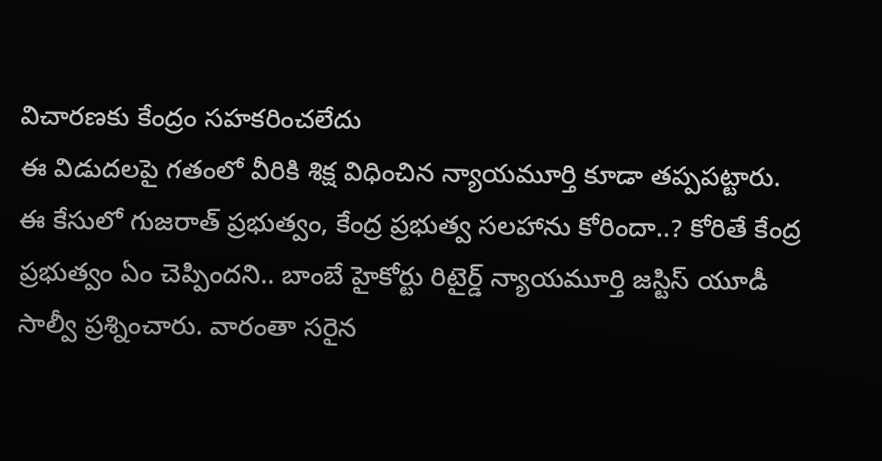విచారణకు కేంద్రం సహకరించలేదు
ఈ విడుదలపై గతంలో వీరికి శిక్ష విధించిన న్యాయమూర్తి కూడా తప్పపట్టారు. ఈ కేసులో గుజరాత్ ప్రభుత్వం, కేంద్ర ప్రభుత్వ సలహాను కోరిందా..? కోరితే కేంద్ర ప్రభుత్వం ఏం చెప్పిందని.. బాంబే హైకోర్టు రిటైర్డ్ న్యాయమూర్తి జస్టిస్ యూడీ సాల్వీ ప్రశ్నించారు. వారంతా సరైన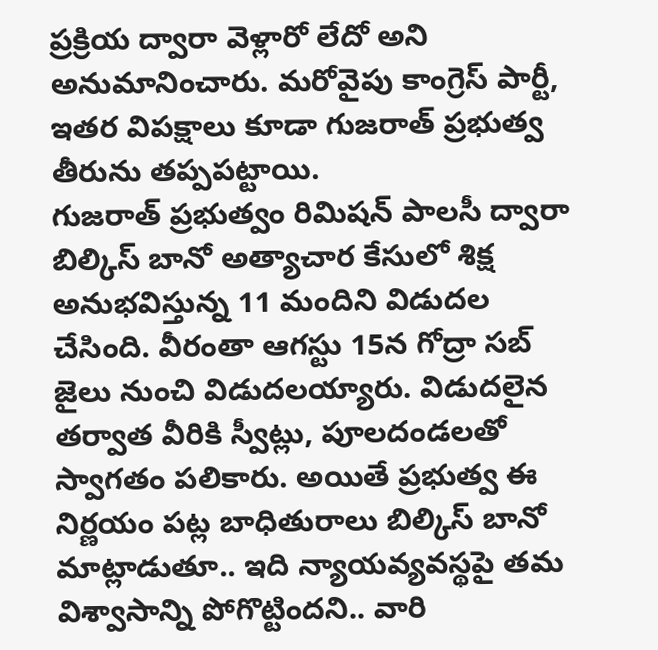ప్రక్రియ ద్వారా వెళ్లారో లేదో అని అనుమానించారు. మరోవైపు కాంగ్రెస్ పార్టీ, ఇతర విపక్షాలు కూడా గుజరాత్ ప్రభుత్వ తీరును తప్పపట్టాయి.
గుజరాత్ ప్రభుత్వం రిమిషన్ పాలసీ ద్వారా బిల్కిస్ బానో అత్యాచార కేసులో శిక్ష అనుభవిస్తున్న 11 మందిని విడుదల చేసింది. వీరంతా ఆగస్టు 15న గోద్రా సబ్ జైలు నుంచి విడుదలయ్యారు. విడుదలైన తర్వాత వీరికి స్వీట్లు, పూలదండలతో స్వాగతం పలికారు. అయితే ప్రభుత్వ ఈ నిర్ణయం పట్ల బాధితురాలు బిల్కిస్ బానో మాట్లాడుతూ.. ఇది న్యాయవ్యవస్థపై తమ విశ్వాసాన్ని పోగొట్టిందని.. వారి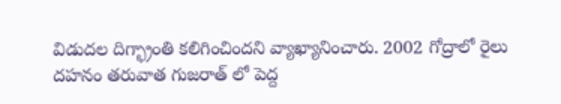విడుదల దిగ్భ్రాంతి కలిగించిందని వ్యాఖ్యానించారు. 2002 గోద్రాలో రైలు దహనం తరువాత గుజరాత్ లో పెద్ద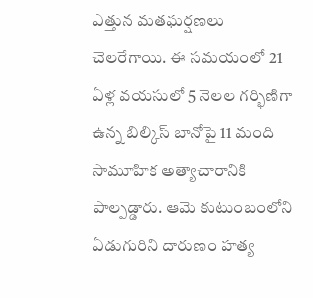ఎత్తున మతఘర్షణలు చెలరేగాయి. ఈ సమయంలో 21 ఏళ్ల వయసులో 5 నెలల గర్భిణిగా ఉన్న బిల్కిస్ బానోపై 11 మంది సామూహిక అత్యాచారానికి పాల్పడ్డారు. ఆమె కుటుంబంలోని ఏడుగురిని దారుణం హత్య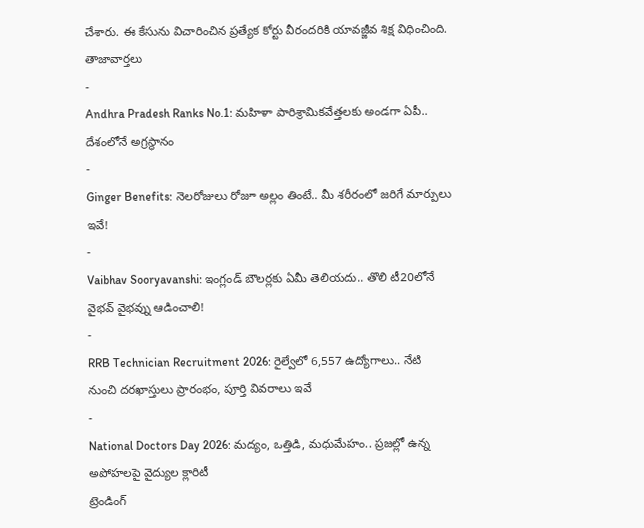చేశారు. ఈ కేసును విచారించిన ప్రత్యేక కోర్టు వీరందరికి యావజ్జీవ శిక్ష విధించింది.
తాజావార్తలు
-
Andhra Pradesh Ranks No.1: మహిళా పారిశ్రామికవేత్తలకు అండగా ఏపీ.. దేశంలోనే అగ్రస్థానం
-
Ginger Benefits: నెలరోజులు రోజూ అల్లం తింటే.. మీ శరీరంలో జరిగే మార్పులు ఇవే!
-
Vaibhav Sooryavanshi: ఇంగ్లండ్ బౌలర్లకు ఏమీ తెలియదు.. తొలి టీ20లోనే వైభవ్ వైభవ్ను ఆడించాలి!
-
RRB Technician Recruitment 2026: రైల్వేలో 6,557 ఉద్యోగాలు.. నేటి నుంచి దరఖాస్తులు ప్రారంభం, పూర్తి వివరాలు ఇవే
-
National Doctors Day 2026: మద్యం, ఒత్తిడి, మధుమేహం.. ప్రజల్లో ఉన్న అపోహలపై వైద్యుల క్లారిటీ
ట్రెండింగ్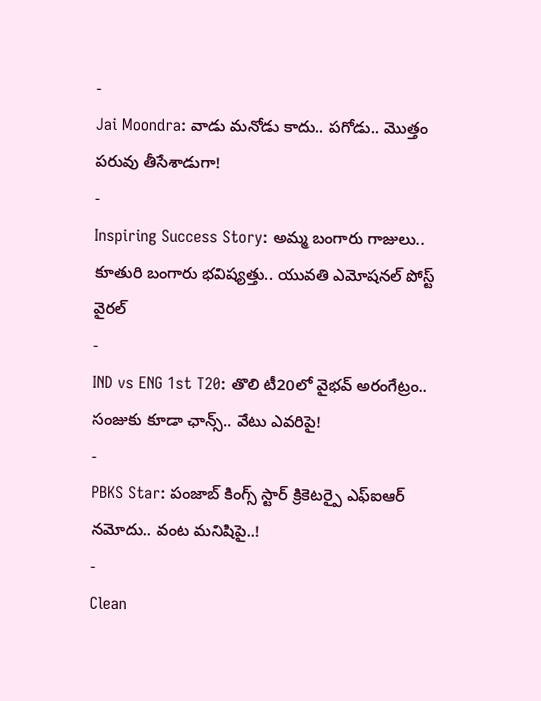-
Jai Moondra: వాడు మనోడు కాదు.. పగోడు.. మొత్తం పరువు తీసేశాడుగా!
-
Inspiring Success Story: అమ్మ బంగారు గాజులు.. కూతురి బంగారు భవిష్యత్తు.. యువతి ఎమోషనల్ పోస్ట్ వైరల్
-
IND vs ENG 1st T20: తొలి టీ20లో వైభవ్ అరంగేట్రం.. సంజుకు కూడా ఛాన్స్.. వేటు ఎవరిపై!
-
PBKS Star: పంజాబ్ కింగ్స్ స్టార్ క్రికెటర్పై ఎఫ్ఐఆర్ నమోదు.. వంట మనిషిపై..!
-
Clean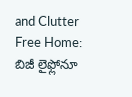and Clutter Free Home: బిజీ లైఫ్లోనూ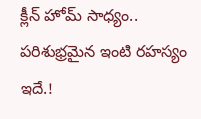క్లీన్ హోమ్ సాధ్యం.. పరిశుభ్రమైన ఇంటి రహస్యం ఇదే.!